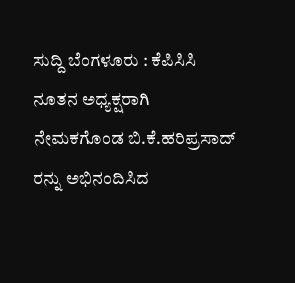ಸುದ್ದಿ ಬೆಂಗಳೂರು : ಕೆಪಿಸಿಸಿ ನೂತನ ಅಧ್ಯಕ್ಷರಾಗಿ ನೇಮಕಗೊಂಡ ಬಿ.ಕೆ.ಹರಿಪ್ರಸಾದ್ ರನ್ನು ಅಭಿನಂದಿಸಿದ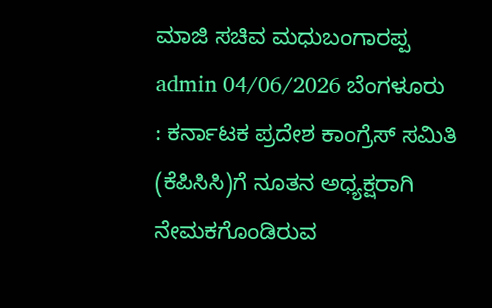ಮಾಜಿ ಸಚಿವ ಮಧುಬಂಗಾರಪ್ಪ admin 04/06/2026 ಬೆಂಗಳೂರು : ಕರ್ನಾಟಕ ಪ್ರದೇಶ ಕಾಂಗ್ರೆಸ್ ಸಮಿತಿ (ಕೆಪಿಸಿಸಿ)ಗೆ ನೂತನ ಅಧ್ಯಕ್ಷರಾಗಿ ನೇಮಕಗೊಂಡಿರುವ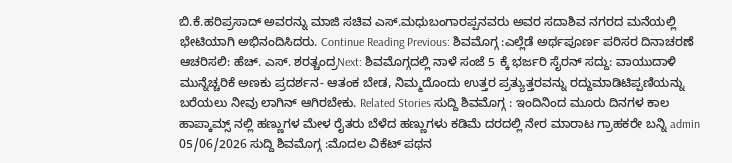ಬಿ.ಕೆ.ಹರಿಪ್ರಸಾದ್ ಅವರನ್ನು ಮಾಜಿ ಸಚಿವ ಎಸ್.ಮಧುಬಂಗಾರಪ್ಪನವರು ಅವರ ಸದಾಶಿವ ನಗರದ ಮನೆಯಲ್ಲಿ ಭೇಟಿಯಾಗಿ ಅಭಿನಂದಿಸಿದರು. Continue Reading Previous: ಶಿವಮೊಗ್ಗ :ಎಲ್ಲೆಡೆ ಅರ್ಥಪೂರ್ಣ ಪರಿಸರ ದಿನಾಚರಣೆ ಆಚರಿಸಲಿ: ಹೆಚ್. ಎಸ್. ಶರತ್ಚಂದ್ರNext: ಶಿವಮೊಗ್ಗದಲ್ಲಿ ನಾಳೆ ಸಂಜೆ 5 ಕ್ಕೆ ಭರ್ಜರಿ ಸೈರನ್ ಸದ್ದು: ವಾಯುದಾಳಿ ಮುನ್ನೆಚ್ಚರಿಕೆ ಅಣಕು ಪ್ರದರ್ಶನ- ಆತಂಕ ಬೇಡ, ನಿಮ್ಮದೊಂದು ಉತ್ತರ ಪ್ರತ್ಯುತ್ತರವನ್ನು ರದ್ದುಮಾಡಿಟಿಪ್ಪಣಿಯನ್ನು ಬರೆಯಲು ನೀವು ಲಾಗಿನ್ ಆಗಿರಬೇಕು. Related Stories ಸುದ್ದಿ ಶಿವಮೊಗ್ಗ : ಇಂದಿನಿಂದ ಮೂರು ದಿನಗಳ ಕಾಲ ಹಾಪ್ಕಾಮ್ಸ್ ನಲ್ಲಿ ಹಣ್ಣುಗಳ ಮೇಳ ರೈತರು ಬೆಳೆದ ಹಣ್ಣುಗಳು ಕಡಿಮೆ ದರದಲ್ಲಿ ನೇರ ಮಾರಾಟ ಗ್ರಾಹಕರೇ ಬನ್ನಿ admin 05/06/2026 ಸುದ್ದಿ ಶಿವಮೊಗ್ಗ :ಮೊದಲ ವಿಕೆಟ್ ಪಥನ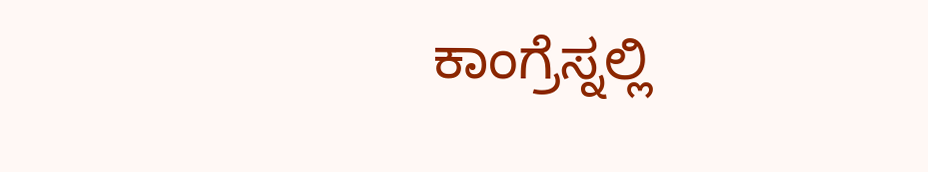ಕಾಂಗ್ರೆಸ್ನಲ್ಲಿ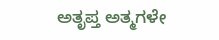ಅತೃಪ್ತ ಅತ್ಮಗಳೇ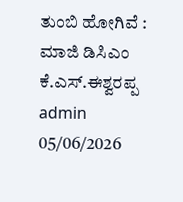ತುಂಬಿ ಹೋಗಿವೆ : ಮಾಜಿ ಡಿಸಿಎಂ ಕೆ.ಎಸ್.ಈಶ್ವರಪ್ಪ admin 05/06/2026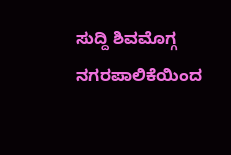ಸುದ್ದಿ ಶಿವಮೊಗ್ಗ ನಗರಪಾಲಿಕೆಯಿಂದ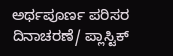ಅರ್ಥಪೂರ್ಣ ಪರಿಸರ ದಿನಾಚರಣೆ/ ಪ್ಲಾಸ್ಟಿಕ್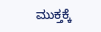ಮುಕ್ತಕ್ಕೆ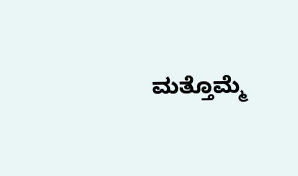ಮತ್ತೊಮ್ಮೆ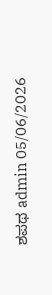ಶಪಥ admin 05/06/2026